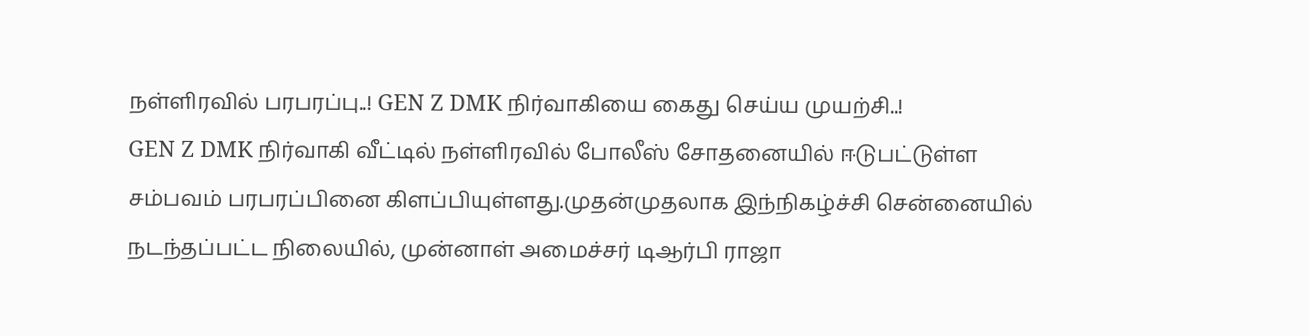நள்ளிரவில் பரபரப்பு..! GEN Z DMK நிர்வாகியை கைது செய்ய முயற்சி..!
GEN Z DMK நிர்வாகி வீட்டில் நள்ளிரவில் போலீஸ் சோதனையில் ஈடுபட்டுள்ள சம்பவம் பரபரப்பினை கிளப்பியுள்ளது.முதன்முதலாக இந்நிகழ்ச்சி சென்னையில் நடந்தப்பட்ட நிலையில், முன்னாள் அமைச்சர் டிஆர்பி ராஜா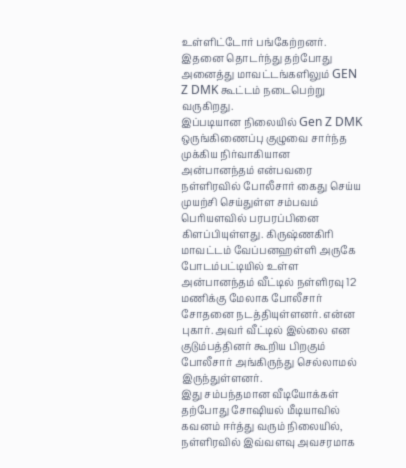உள்ளிட்டோர் பங்கேற்றனர். இதனை தொடர்ந்து தற்போது அனைத்து மாவட்டங்களிலும் GEN Z DMK கூட்டம் நடைபெற்று வருகிறது.
இப்படியான நிலையில் Gen Z DMK ஒருங்கிணைப்பு குழுவை சார்ந்த முக்கிய நிர்வாகியான அன்பானந்தம் என்பவரை நள்ளிரவில் போலீசார் கைது செய்ய முயற்சி செய்துள்ள சம்பவம் பெரியளவில் பரபரப்பினை கிளப்பியுள்ளது. கிருஷ்ணகிரி மாவட்டம் வேப்பனஹள்ளி அருகே போடம்பட்டியில் உள்ள அன்பானந்தம் வீட்டில் நள்ளிரவு 12 மணிக்கு மேலாக போலீசார் சோதனை நடத்தியுள்ளனர். என்ன புகார். அவர் வீட்டில் இல்லை என குடும்பத்தினர் கூறிய பிறகும் போலீசார் அங்கிருந்து செல்லாமல் இருந்துள்ளனர்.
இது சம்பந்தமான வீடியோக்கள் தற்போது சோஷியல் மீடியாவில் கவனம் ஈர்த்து வரும் நிலையில், நள்ளிரவில் இவ்வளவு அவசரமாக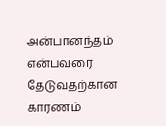அன்பானந்தம் என்பவரை தேடுவதற்கான காரணம்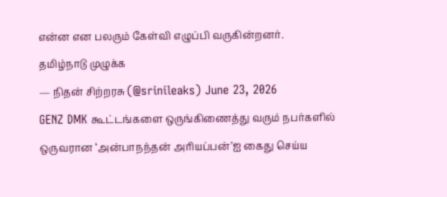என்ன என பலரும் கேள்வி எழுப்பி வருகின்றனர்.
தமிழ்நாடு முழுக்க
— நிதன் சிற்றரசு (@srinileaks) June 23, 2026
GENZ DMK கூட்டங்களை ஒருங்கிணைத்து வரும் நபர்களில் ஒருவரான ‘அன்பாநந்தன் அரியப்பன்’ஐ கைது செய்ய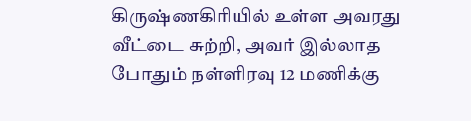கிருஷ்ணகிரியில் உள்ள அவரது வீட்டை சுற்றி, அவர் இல்லாத போதும் நள்ளிரவு 12 மணிக்கு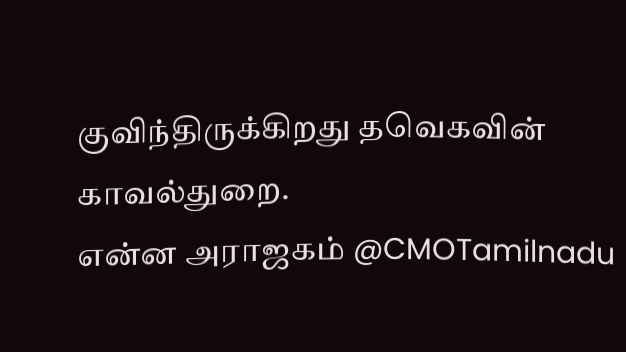குவிந்திருக்கிறது தவெகவின் காவல்துறை.
என்ன அராஜகம் @CMOTamilnadu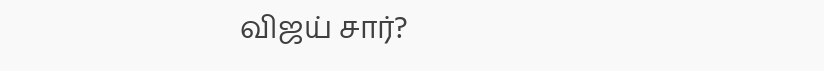விஜய் சார்?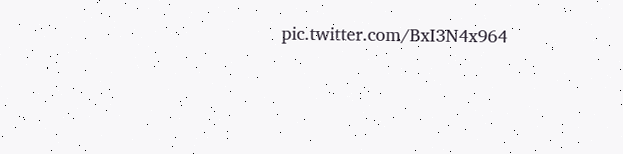pic.twitter.com/BxI3N4x964